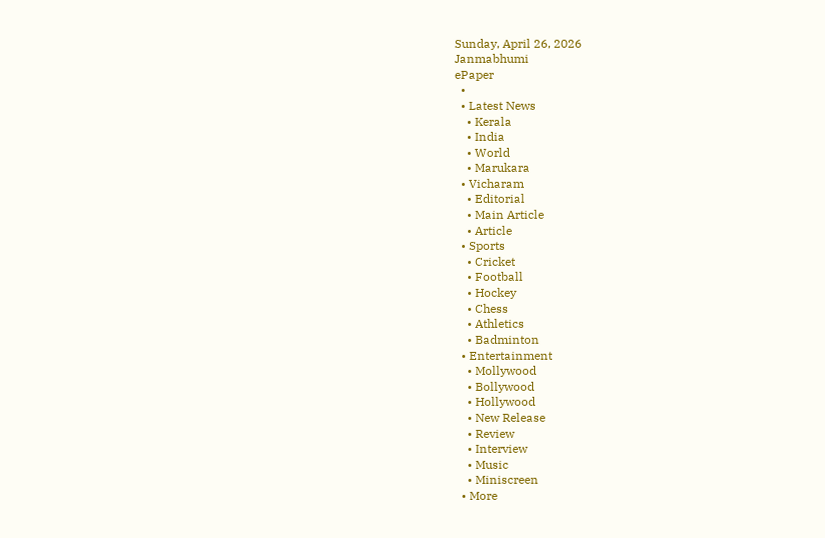Sunday, April 26, 2026
Janmabhumi
ePaper
  •
  • Latest News
    • Kerala
    • India
    • World
    • Marukara
  • Vicharam
    • Editorial
    • Main Article
    • Article
  • Sports
    • Cricket
    • Football
    • Hockey
    • Chess
    • Athletics
    • Badminton
  • Entertainment
    • Mollywood
    • Bollywood
    • Hollywood
    • New Release
    • Review
    • Interview
    • Music
    • Miniscreen
  • More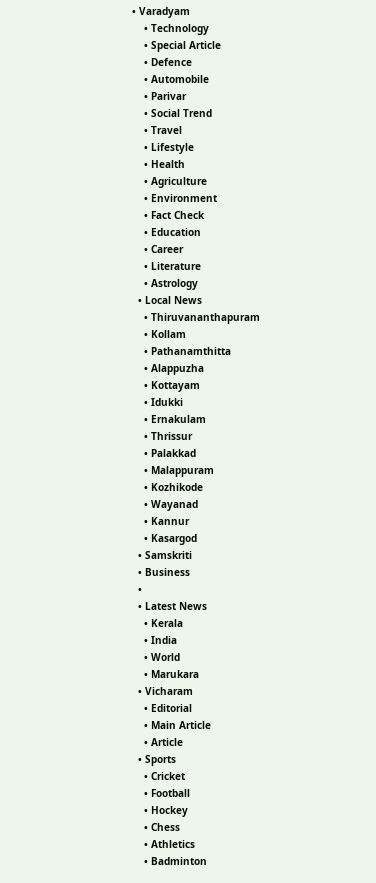• Varadyam
    • Technology
    • Special Article
    • Defence
    • Automobile
    • Parivar
    • Social Trend
    • Travel
    • Lifestyle
    • Health
    • Agriculture
    • Environment
    • Fact Check
    • Education
    • Career
    • Literature
    • Astrology
  • Local News
    • Thiruvananthapuram
    • Kollam
    • Pathanamthitta
    • Alappuzha
    • Kottayam
    • Idukki
    • Ernakulam
    • Thrissur
    • Palakkad
    • Malappuram
    • Kozhikode
    • Wayanad
    • Kannur
    • Kasargod
  • Samskriti
  • Business
  •
  • Latest News
    • Kerala
    • India
    • World
    • Marukara
  • Vicharam
    • Editorial
    • Main Article
    • Article
  • Sports
    • Cricket
    • Football
    • Hockey
    • Chess
    • Athletics
    • Badminton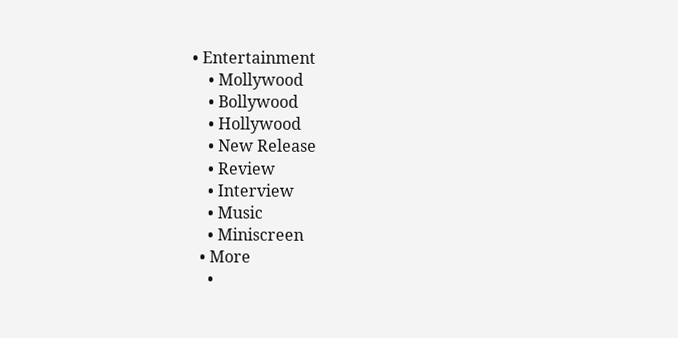• Entertainment
    • Mollywood
    • Bollywood
    • Hollywood
    • New Release
    • Review
    • Interview
    • Music
    • Miniscreen
  • More
    •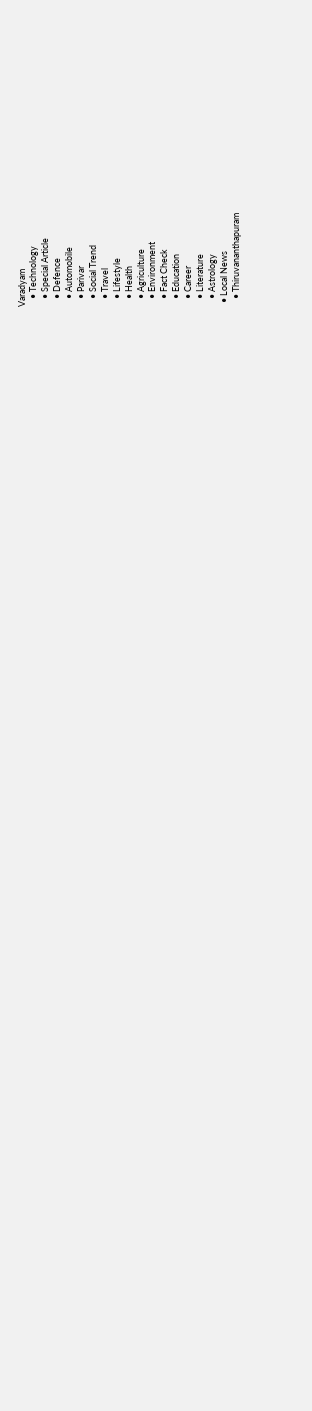Varadyam
    • Technology
    • Special Article
    • Defence
    • Automobile
    • Parivar
    • Social Trend
    • Travel
    • Lifestyle
    • Health
    • Agriculture
    • Environment
    • Fact Check
    • Education
    • Career
    • Literature
    • Astrology
  • Local News
    • Thiruvananthapuram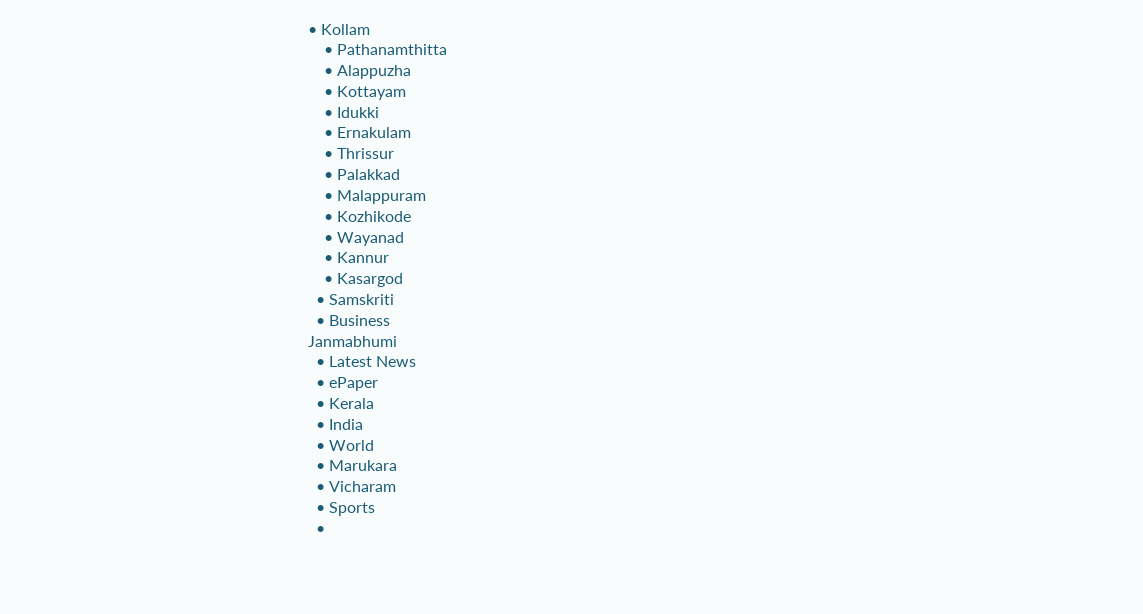• Kollam
    • Pathanamthitta
    • Alappuzha
    • Kottayam
    • Idukki
    • Ernakulam
    • Thrissur
    • Palakkad
    • Malappuram
    • Kozhikode
    • Wayanad
    • Kannur
    • Kasargod
  • Samskriti
  • Business
Janmabhumi
  • Latest News
  • ePaper
  • Kerala
  • India
  • World
  • Marukara
  • Vicharam
  • Sports
  •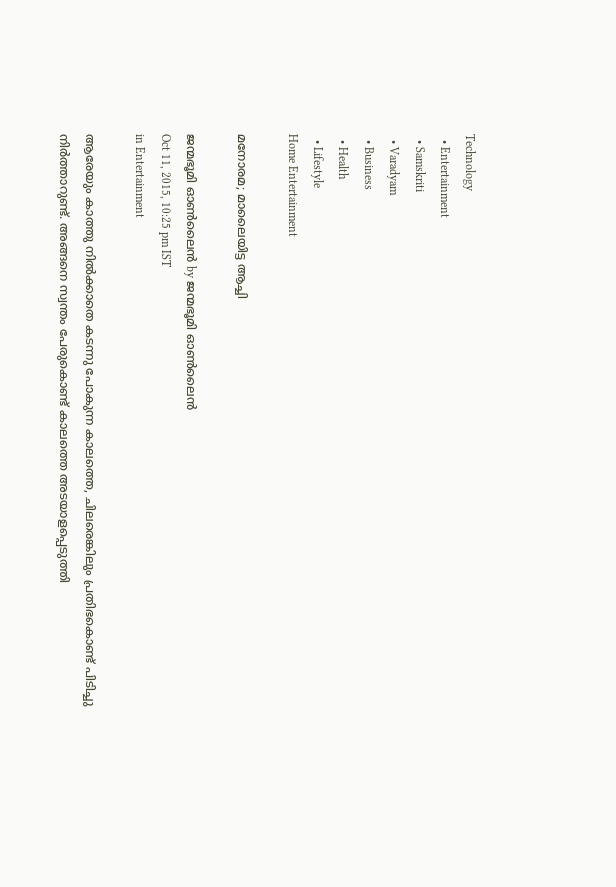Technology
  • Entertainment
  • Samskriti
  • Varadyam
  • Business
  • Health
  • Lifestyle
Home Entertainment

മനോരമ; മാലൈയിട്ട ആച്ചി

ജന്മഭൂമി ഓണ്‍ലൈന്‍ by ജന്മഭൂമി ഓണ്‍ലൈന്‍
Oct 11, 2015, 10:25 pm IST
in Entertainment

ആരേയും കാത്തു നില്‍ക്കാതെ കടന്നു പോകുന്ന കാലത്തെ, ചിലരെങ്കിലും പ്രതിഭകൊണ്ട് പിടിച്ചു നിര്‍ത്താറുണ്ട്. അങ്ങനെ സ്വന്തം പേരുകൊണ്ട് കാലത്തെ അടയാളപ്പെടുത്തി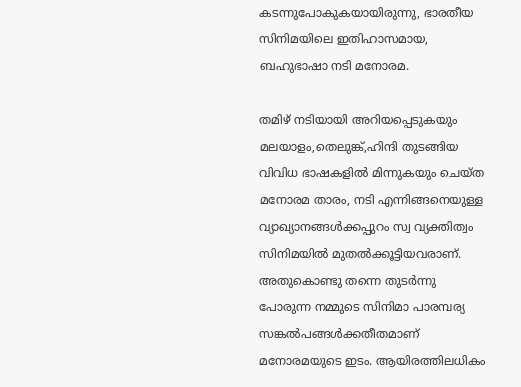കടന്നുപോകുകയായിരുന്നു, ഭാരതീയ സിനിമയിലെ ഇതിഹാസമായ, ബഹുഭാഷാ നടി മനോരമ.

തമിഴ് നടിയായി അറിയപ്പെടുകയും മലയാളം,തെലുങ്ക്,ഹിന്ദി തുടങ്ങിയ വിവിധ ഭാഷകളില്‍ മിന്നുകയും ചെയ്ത മനോരമ താരം, നടി എന്നിങ്ങനെയുള്ള വ്യാഖ്യാനങ്ങള്‍ക്കപ്പുറം സ്വ വ്യക്തിത്വം സിനിമയില്‍ മുതല്‍ക്കൂട്ടിയവരാണ്. അതുകൊണ്ടു തന്നെ തുടര്‍ന്നു പോരുന്ന നമ്മുടെ സിനിമാ പാരമ്പര്യ സങ്കല്‍പങ്ങള്‍ക്കതീതമാണ് മനോരമയുടെ ഇടം. ആയിരത്തിലധികം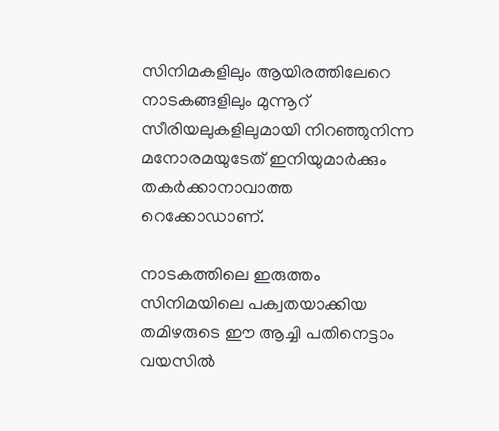സിനിമകളിലും ആയിരത്തിലേറെ നാടകങ്ങളിലും മുന്നൂറ് സീരിയലുകളിലുമായി നിറഞ്ഞുനിന്ന മനോരമയുടേത് ഇനിയുമാര്‍ക്കും തകര്‍ക്കാനാവാത്ത റെക്കോഡാണ്.

നാടകത്തിലെ ഇരുത്തം സിനിമയിലെ പക്വതയാക്കിയ തമിഴരുടെ ഈ ആച്ചി പതിനെട്ടാം വയസില്‍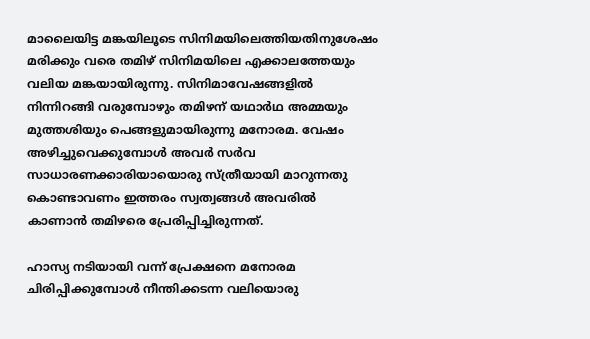മാലൈയിട്ട മങ്കയിലൂടെ സിനിമയിലെത്തിയതിനുശേഷം മരിക്കും വരെ തമിഴ് സിനിമയിലെ എക്കാലത്തേയും വലിയ മങ്കയായിരുന്നു. സിനിമാവേഷങ്ങളില്‍ നിന്നിറങ്ങി വരുമ്പോഴും തമിഴന് യഥാര്‍ഥ അമ്മയും മുത്തശിയും പെങ്ങളുമായിരുന്നു മനോരമ. വേഷം അഴിച്ചുവെക്കുമ്പോള്‍ അവര്‍ സര്‍വ സാധാരണക്കാരിയായൊരു സ്ത്രീയായി മാറുന്നതു കൊണ്ടാവണം ഇത്തരം സ്വത്വങ്ങള്‍ അവരില്‍ കാണാന്‍ തമിഴരെ പ്രേരിപ്പിച്ചിരുന്നത്.

ഹാസ്യ നടിയായി വന്ന് പ്രേക്ഷനെ മനോരമ ചിരിപ്പിക്കുമ്പോള്‍ നീന്തിക്കടന്ന വലിയൊരു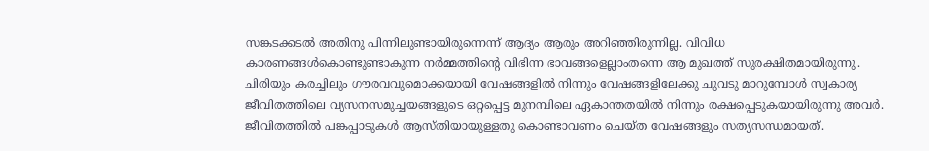സങ്കടക്കടല്‍ അതിനു പിന്നിലുണ്ടായിരുന്നെന്ന് ആദ്യം ആരും അറിഞ്ഞിരുന്നില്ല. വിവിധ കാരണങ്ങള്‍കൊണ്ടുണ്ടാകുന്ന നര്‍മ്മത്തിന്റെ വിഭിന്ന ഭാവങ്ങളെല്ലാംതന്നെ ആ മുഖത്ത് സുരക്ഷിതമായിരുന്നു. ചിരിയും കരച്ചിലും ഗൗരവവുമൊക്കയായി വേഷങ്ങളില്‍ നിന്നും വേഷങ്ങളിലേക്കു ചുവടു മാറുമ്പോള്‍ സ്വകാര്യ ജീവിതത്തിലെ വ്യസനസമുച്ചയങ്ങളുടെ ഒറ്റപ്പെട്ട മുനമ്പിലെ ഏകാന്തതയില്‍ നിന്നും രക്ഷപ്പെടുകയായിരുന്നു അവര്‍. ജീവിതത്തില്‍ പങ്കപ്പാടുകള്‍ ആസ്തിയായുള്ളതു കൊണ്ടാവണം ചെയ്ത വേഷങ്ങളും സത്യസന്ധമായത്.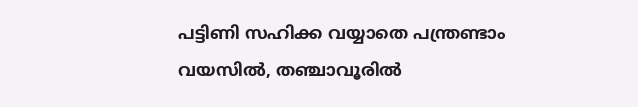പട്ടിണി സഹിക്ക വയ്യാതെ പന്ത്രണ്ടാം വയസില്‍, തഞ്ചാവൂരില്‍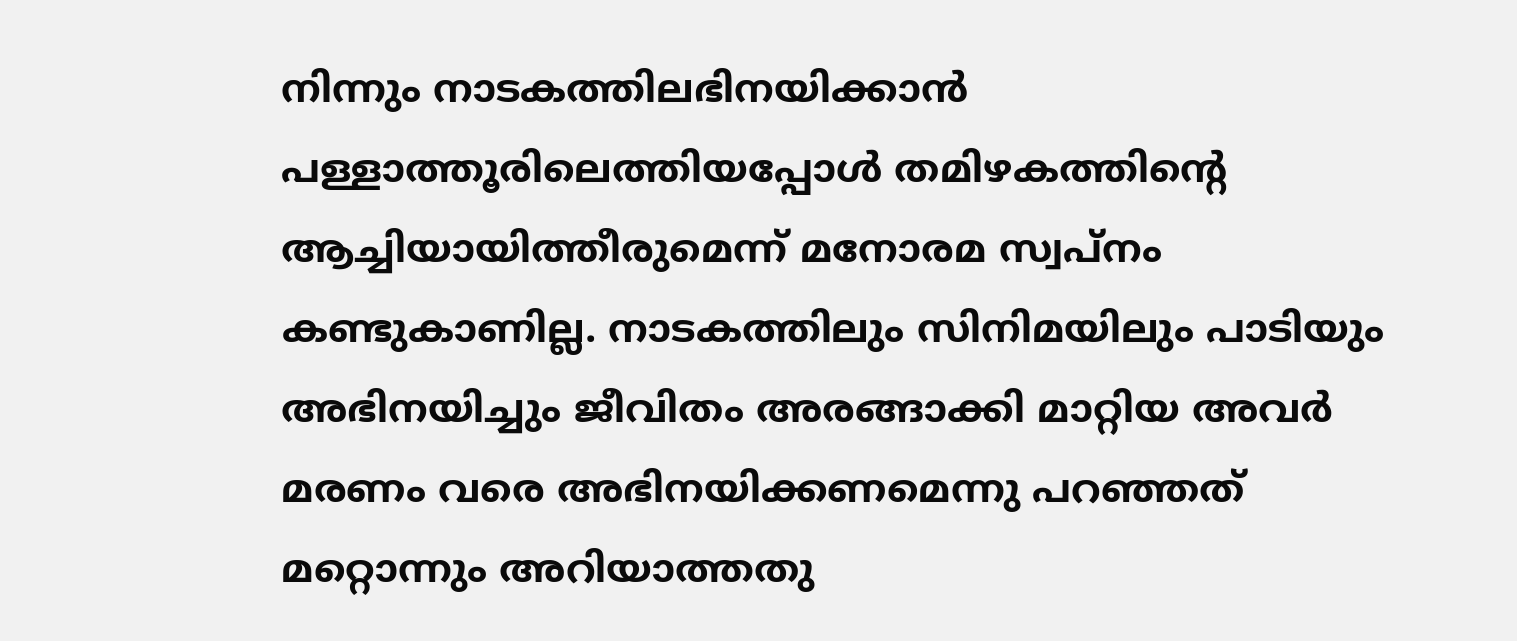നിന്നും നാടകത്തിലഭിനയിക്കാന്‍ പള്ളാത്തൂരിലെത്തിയപ്പോള്‍ തമിഴകത്തിന്റെ ആച്ചിയായിത്തീരുമെന്ന് മനോരമ സ്വപ്‌നം കണ്ടുകാണില്ല. നാടകത്തിലും സിനിമയിലും പാടിയും അഭിനയിച്ചും ജീവിതം അരങ്ങാക്കി മാറ്റിയ അവര്‍ മരണം വരെ അഭിനയിക്കണമെന്നു പറഞ്ഞത് മറ്റൊന്നും അറിയാത്തതു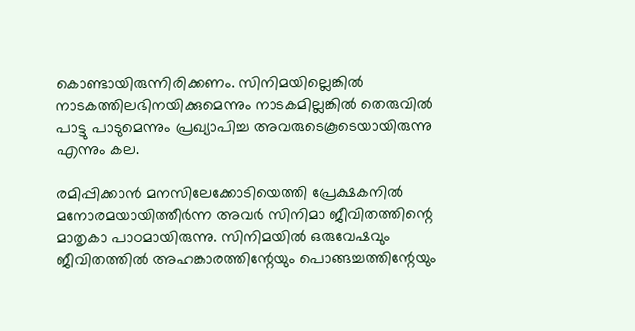കൊണ്ടായിരുന്നിരിക്കണം. സിനിമയില്ലെങ്കില്‍ നാടകത്തിലഭിനയിക്കുമെന്നും നാടകമില്ലങ്കില്‍ തെരുവില്‍ പാട്ടു പാടുമെന്നും പ്രഖ്യാപിച്ച അവരുടെകൂടെയായിരുന്നു എന്നും കല.

രമിപ്പിക്കാന്‍ മനസിലേക്കോടിയെത്തി പ്രേക്ഷകനില്‍ മനോരമയായിത്തീര്‍ന്ന അവര്‍ സിനിമാ ജീവിതത്തിന്റെ മാതൃകാ പാഠമായിരുന്നു. സിനിമയില്‍ ഒരുവേഷവും ജീവിതത്തില്‍ അഹങ്കാരത്തിന്റേയും പൊങ്ങച്ചത്തിന്റേയും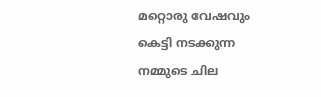മറ്റൊരു വേഷവും കെട്ടി നടക്കുന്ന നമ്മുടെ ചില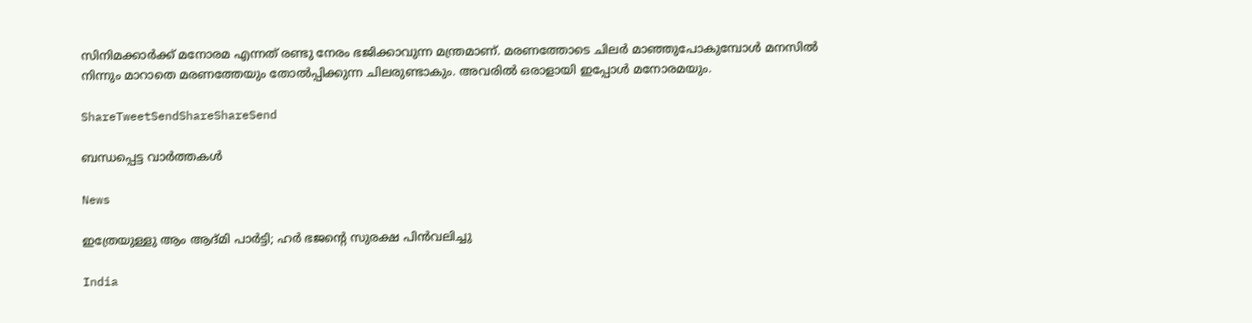സിനിമക്കാര്‍ക്ക് മനോരമ എന്നത് രണ്ടു നേരം ഭജിക്കാവുന്ന മന്ത്രമാണ്. മരണത്തോടെ ചിലര്‍ മാഞ്ഞുപോകുമ്പോള്‍ മനസില്‍ നിന്നും മാറാതെ മരണത്തേയും തോല്‍പ്പിക്കുന്ന ചിലരുണ്ടാകും. അവരില്‍ ഒരാളായി ഇപ്പോള്‍ മനോരമയും.

ShareTweetSendShareShareSend

ബന്ധപ്പെട്ട വാര്‍ത്തകള്‍

News

ഇത്രേയുള്ളു ആം ആദ്മി പാർട്ടി; ഹർ ഭജന്റെ സുരക്ഷ പിൻവലിച്ചു

India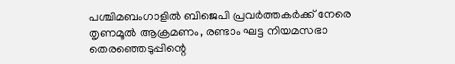പശ്ചിമബംഗാളില്‍ ബിജെപി പ്രവര്‍ത്തകര്‍ക്ക് നേരെ തൃണമൂല്‍ ആക്രമണം, രണ്ടാം ഘട്ട നിയമസഭാ തെരഞ്ഞെടുപ്പിന്റെ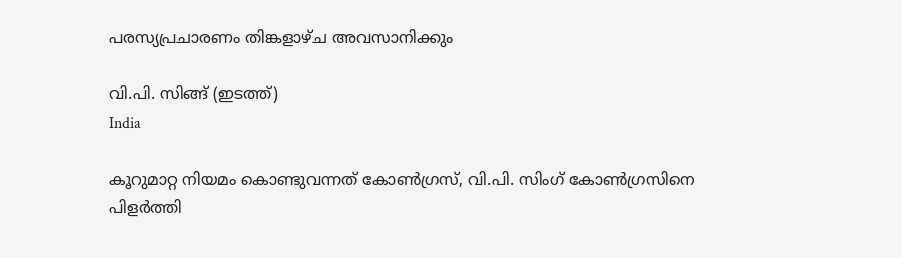പരസ്യപ്രചാരണം തിങ്കളാഴ്ച അവസാനിക്കും

വി.പി. സിങ്ങ് (ഇടത്ത്)
India

കൂറുമാറ്റ നിയമം കൊണ്ടുവന്നത് കോണ്‍ഗ്രസ്, വി.പി. സിംഗ് കോണ്‍ഗ്രസിനെ പിളര്‍ത്തി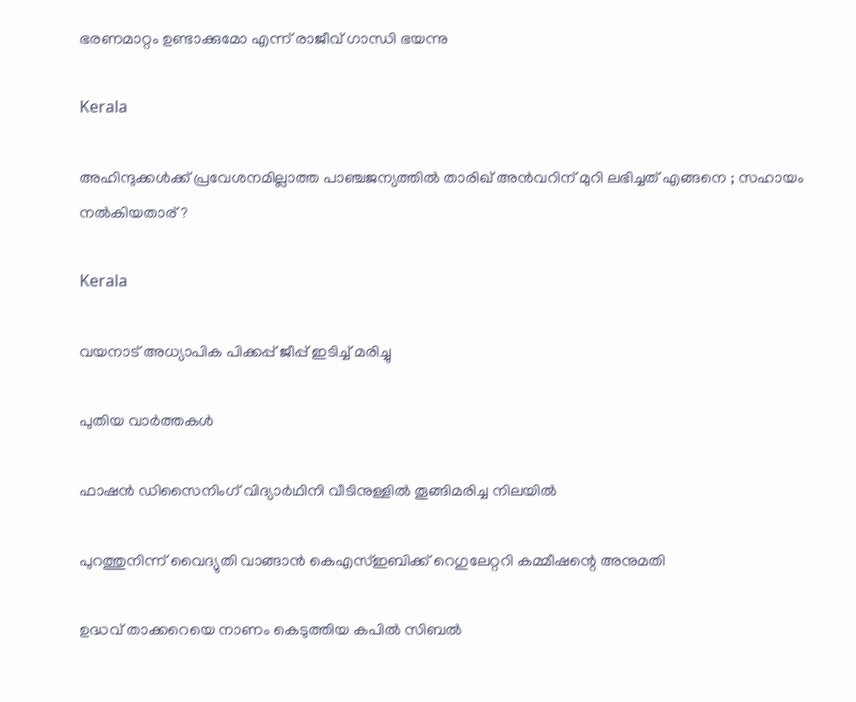ഭരണമാറ്റം ഉണ്ടാക്കുമോ എന്ന് രാജീവ് ഗാന്ധി ഭയന്നു

Kerala

അഹിന്ദുക്കൾക്ക് പ്രവേശനമില്ലാത്ത പാഞ്ചജന്യത്തിൽ താരിഖ് അൻവറിന് മുറി ലഭിച്ചത് എങ്ങനെ ; സഹായം നൽകിയതാര് ?

Kerala

വയനാട് അധ്യാപിക പിക്കപ്പ് ജീപ്പ് ഇടിച്ച് മരിച്ചു

പുതിയ വാര്‍ത്തകള്‍

ഫാഷന്‍ ഡിസൈനിംഗ് വിദ്യാര്‍ഥിനി വീടിനുള്ളില്‍ തൂങ്ങിമരിച്ച നിലയില്‍

പുറത്തുനിന്ന് വൈദ്യുതി വാങ്ങാന്‍ കെഎസ്ഇബിക്ക് റെഗുലേറ്ററി കമ്മീഷന്റെ അനുമതി

ഉദ്ധവ് താക്കറെയെ നാണം കെടുത്തിയ കപില്‍ സിബല്‍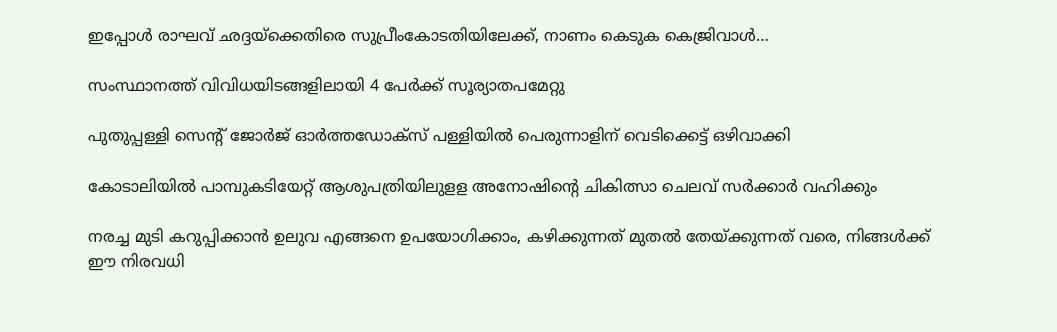ഇപ്പോള്‍ രാഘവ് ഛദ്ദയ്‌ക്കെതിരെ സുപ്രീംകോടതിയിലേക്ക്, നാണം കെടുക കെജ്രിവാള്‍…

സംസ്ഥാനത്ത് വിവിധയിടങ്ങളിലായി 4 പേര്‍ക്ക് സൂര്യാതപമേറ്റു

പുതുപ്പള്ളി സെന്റ് ജോര്‍ജ് ഓര്‍ത്തഡോക്സ് പള്ളിയില്‍ പെരുന്നാളിന് വെടിക്കെട്ട് ഒഴിവാക്കി

കോടാലിയില്‍ പാമ്പുകടിയേറ്റ് ആശുപത്രിയിലുളള അനോഷിന്റെ ചികിത്സാ ചെലവ് സര്‍ക്കാര്‍ വഹിക്കും

നരച്ച മുടി കറുപ്പിക്കാൻ ഉലുവ എങ്ങനെ ഉപയോഗിക്കാം, കഴിക്കുന്നത് മുതൽ തേയ്‌ക്കുന്നത് വരെ, നിങ്ങൾക്ക് ഈ നിരവധി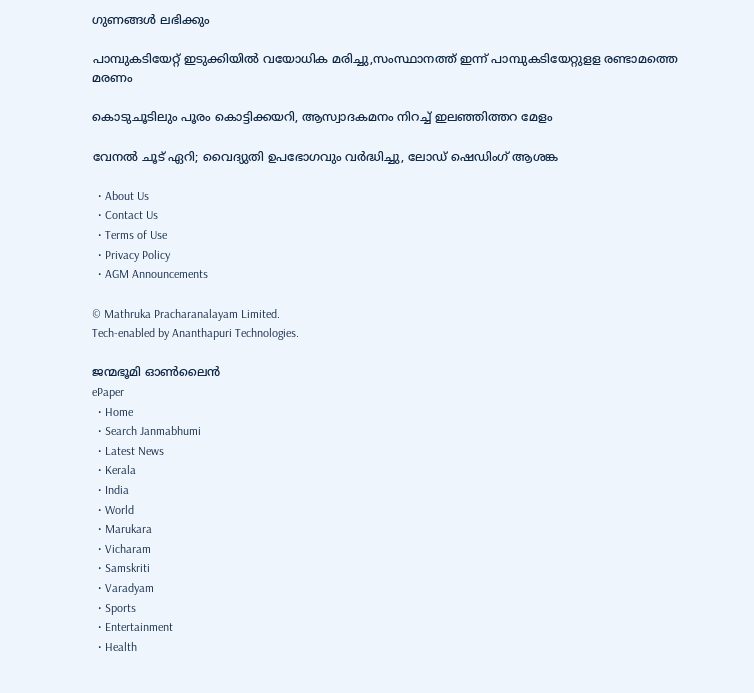ഗുണങ്ങൾ ലഭിക്കും

പാമ്പുകടിയേറ്റ് ഇടുക്കിയില്‍ വയോധിക മരിച്ചു,സംസ്ഥാനത്ത് ഇന്ന് പാമ്പുകടിയേറ്റുളള രണ്ടാമത്തെ മരണം

കൊടുചൂടിലും പൂരം കൊട്ടിക്കയറി, ആസ്വാദകമനം നിറച്ച് ഇലഞ്ഞിത്തറ മേളം

വേനല്‍ ചൂട് ഏറി; വൈദ്യുതി ഉപഭോഗവും വര്‍ദ്ധിച്ചു, ലോഡ് ഷെഡിംഗ് ആശങ്ക

  • About Us
  • Contact Us
  • Terms of Use
  • Privacy Policy
  • AGM Announcements

© Mathruka Pracharanalayam Limited.
Tech-enabled by Ananthapuri Technologies.

ജന്മഭൂമി ഓണ്‍ലൈന്‍
ePaper
  • Home
  • Search Janmabhumi
  • Latest News
  • Kerala
  • India
  • World
  • Marukara
  • Vicharam
  • Samskriti
  • Varadyam
  • Sports
  • Entertainment
  • Health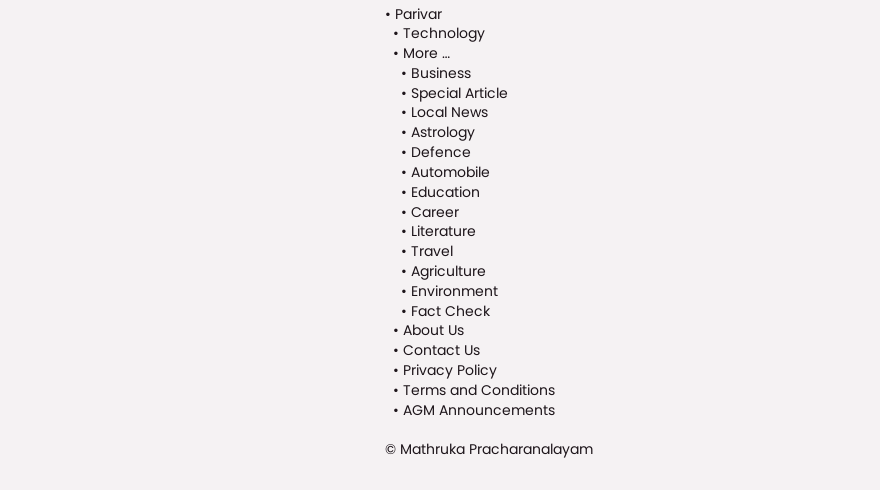• Parivar
  • Technology
  • More …
    • Business
    • Special Article
    • Local News
    • Astrology
    • Defence
    • Automobile
    • Education
    • Career
    • Literature
    • Travel
    • Agriculture
    • Environment
    • Fact Check
  • About Us
  • Contact Us
  • Privacy Policy
  • Terms and Conditions
  • AGM Announcements

© Mathruka Pracharanalayam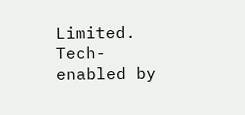Limited.
Tech-enabled by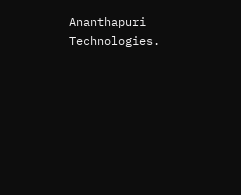Ananthapuri Technologies.